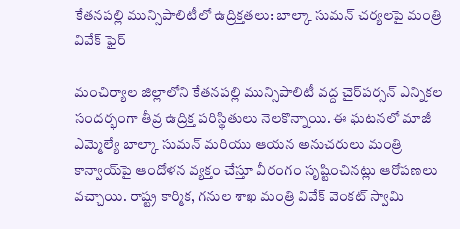కేతనపల్లి మున్సిపాలిటీలో ఉద్రిక్తతలు: బాల్కా సుమన్ చర్యలపై మంత్రి వివేక్ ఫైర్

మంచిర్యాల జిల్లాలోని కేతనపల్లి మున్సిపాలిటీ వద్ద చైర్‌పర్సన్ ఎన్నికల సందర్భంగా తీవ్ర ఉద్రిక్త పరిస్థితులు నెలకొన్నాయి. ఈ ఘటనలో మాజీ ఎమ్మెల్యే బాల్కా సుమన్ మరియు ఆయన అనుచరులు మంత్రి కాన్వాయ్‌పై ఆందోళన వ్యక్తం చేస్తూ వీరంగం సృష్టించినట్లు ఆరోపణలు వచ్చాయి. రాష్ట్ర కార్మిక, గనుల శాఖ మంత్రి వివేక్ వెంకట్ స్వామి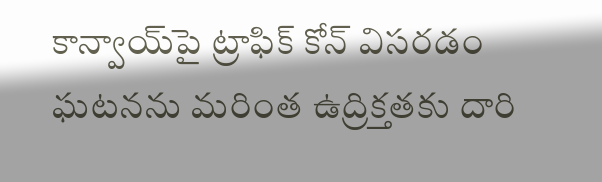కాన్వాయ్‌పై ట్రాఫిక్ కోన్ విసరడం ఘటనను మరింత ఉద్రిక్తతకు దారి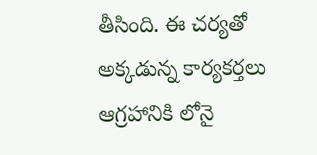తీసింది. ఈ చర్యతో అక్కడున్న కార్యకర్తలు ఆగ్రహానికి లోనై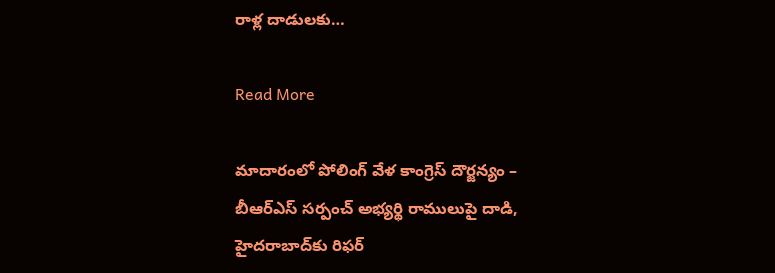రాళ్ల దాడులకు…

Read More

మాదారంలో పోలింగ్ వేళ కాంగ్రెస్ దౌర్జన్యం – బీఆర్ఎస్ సర్పంచ్ అభ్యర్థి రాములుపై దాడి, హైదరాబాద్‌కు రిఫర్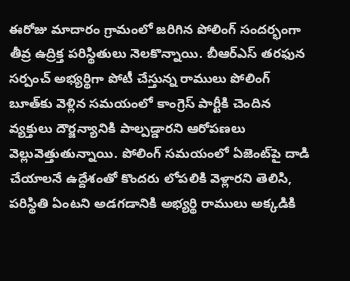ఈరోజు మాదారం గ్రామంలో జరిగిన పోలింగ్ సందర్భంగా తీవ్ర ఉద్రిక్త పరిస్థితులు నెలకొన్నాయి. బీఆర్ఎస్ తరఫున సర్పంచ్ అభ్యర్థిగా పోటీ చేస్తున్న రాములు పోలింగ్ బూత్‌కు వెళ్లిన సమయంలో కాంగ్రెస్ పార్టీకి చెందిన వ్యక్తులు దౌర్జన్యానికి పాల్పడ్డారని ఆరోపణలు వెల్లువెత్తుతున్నాయి. పోలింగ్ సమయంలో ఏజెంట్‌పై దాడి చేయాలనే ఉద్దేశంతో కొందరు లోపలికి వెళ్లారని తెలిసి, పరిస్థితి ఏంటని అడగడానికి అభ్యర్థి రాములు అక్కడికి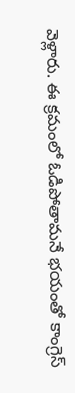వెళ్లారు. ఈ క్రమంలో ఓడిపోతామనే భయంతో కాంగ్రెస్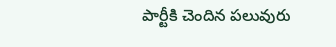పార్టీకి చెందిన పలువురు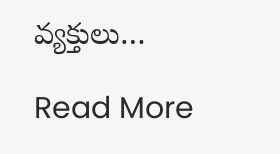వ్యక్తులు…

Read More